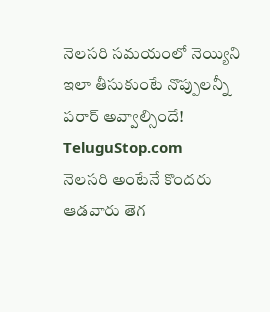నెలసరి సమయంలో నెయ్యిని ఇలా తీసుకుంటే నొప్పులన్నీ పరార్ అవ్వాల్సిందే!
TeluguStop.com
నెలసరి అంటేనే కొందరు ఆడవారు తెగ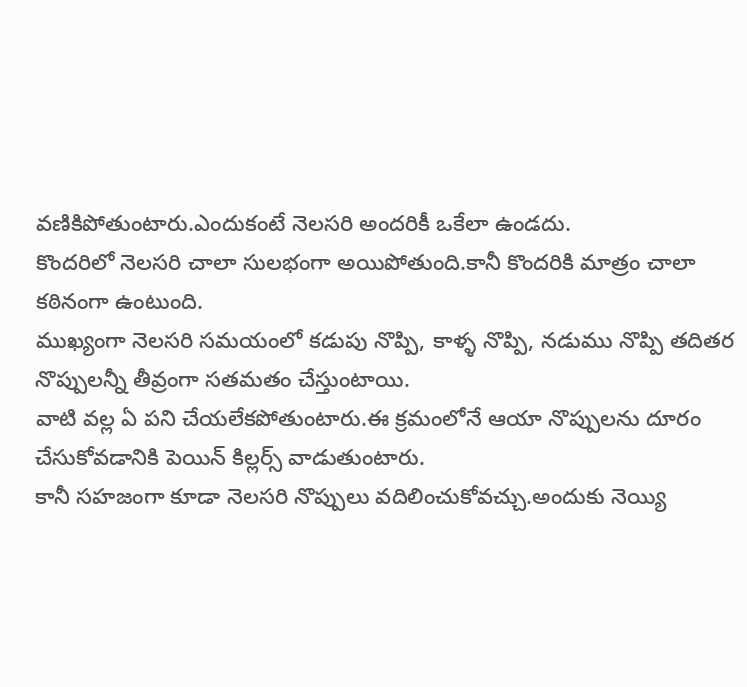వణికిపోతుంటారు.ఎందుకంటే నెలసరి అందరికీ ఒకేలా ఉండదు.
కొందరిలో నెలసరి చాలా సులభంగా అయిపోతుంది.కానీ కొందరికి మాత్రం చాలా కఠినంగా ఉంటుంది.
ముఖ్యంగా నెలసరి సమయంలో కడుపు నొప్పి, కాళ్ళ నొప్పి, నడుము నొప్పి తదితర నొప్పులన్నీ తీవ్రంగా సతమతం చేస్తుంటాయి.
వాటి వల్ల ఏ పని చేయలేకపోతుంటారు.ఈ క్రమంలోనే ఆయా నొప్పులను దూరం చేసుకోవడానికి పెయిన్ కిల్లర్స్ వాడుతుంటారు.
కానీ సహజంగా కూడా నెలసరి నొప్పులు వదిలించుకోవచ్చు.అందుకు నెయ్యి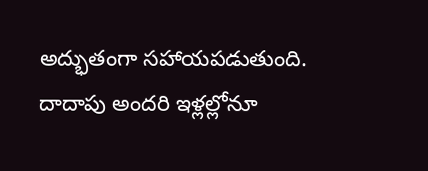అద్భుతంగా సహాయపడుతుంది.
దాదాపు అందరి ఇళ్లల్లోనూ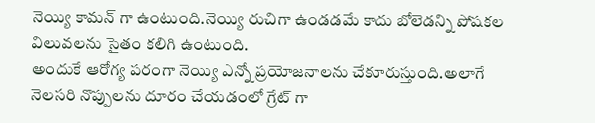నెయ్యి కామన్ గా ఉంటుంది.నెయ్యి రుచిగా ఉండడమే కాదు బోలెడన్ని పోషకల విలువలను సైతం కలిగి ఉంటుంది.
అందుకే ఆరోగ్య పరంగా నెయ్యి ఎన్నో ప్రయోజనాలను చేకూరుస్తుంది.అలాగే నెలసరి నొప్పులను దూరం చేయడంలో గ్రేట్ గా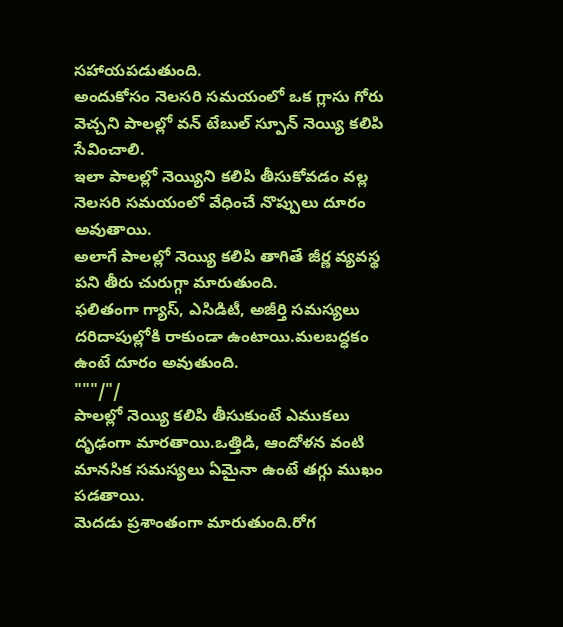సహాయపడుతుంది.
అందుకోసం నెలసరి సమయంలో ఒక గ్లాసు గోరు వెచ్చని పాలల్లో వన్ టేబుల్ స్పూన్ నెయ్యి కలిపి సేవించాలి.
ఇలా పాలల్లో నెయ్యిని కలిపి తీసుకోవడం వల్ల నెలసరి సమయంలో వేధించే నొప్పులు దూరం అవుతాయి.
అలాగే పాలల్లో నెయ్యి కలిపి తాగితే జీర్ణ వ్యవస్థ పని తీరు చురుగ్గా మారుతుంది.
ఫలితంగా గ్యాస్, ఎసిడిటీ, అజీర్తి సమస్యలు దరిదాపుల్లోకి రాకుండా ఉంటాయి.మలబద్ధకం ఉంటే దూరం అవుతుంది.
"""/"/
పాలల్లో నెయ్యి కలిపి తీసుకుంటే ఎముకలు దృఢంగా మారతాయి.ఒత్తిడి, ఆందోళన వంటి మానసిక సమస్యలు ఏమైనా ఉంటే తగ్గు ముఖం పడతాయి.
మెదడు ప్రశాంతంగా మారుతుంది.రోగ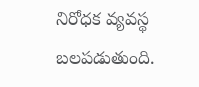నిరోధక వ్యవస్థ బలపడుతుంది.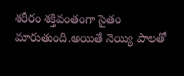శరీరం శక్తివంతంగా సైతం మారుతుంది.అయితే నెయ్యి పాలతో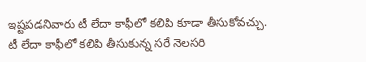ఇష్టపడనివారు టీ లేదా కాఫీలో కలిపి కూడా తీసుకోవచ్చు.
టీ లేదా కాఫీలో కలిపి తీసుకున్న సరే నెలసరి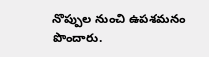నొప్పుల నుంచి ఉపశమనం పొందారు.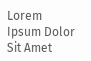Lorem Ipsum Dolor Sit Amet